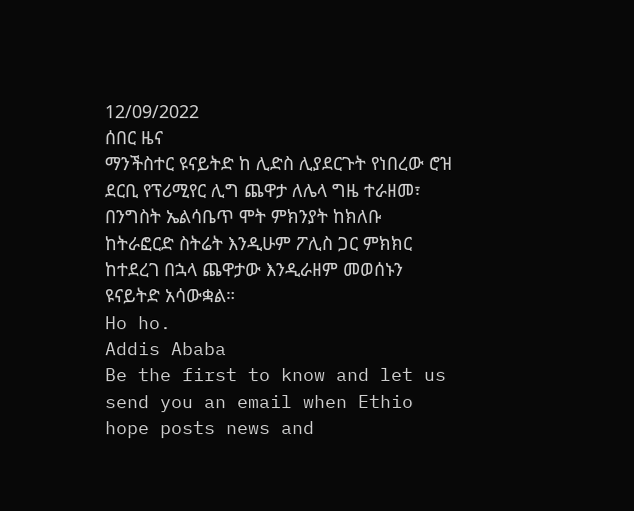12/09/2022
ሰበር ዜና
ማንችስተር ዩናይትድ ከ ሊድስ ሊያደርጉት የነበረው ሮዝ ደርቢ የፕሪሚየር ሊግ ጨዋታ ለሌላ ግዜ ተራዘመ፣
በንግስት ኤልሳቤጥ ሞት ምክንያት ከክለቡ ከትራፎርድ ስትሬት እንዲሁም ፖሊስ ጋር ምክክር ከተደረገ በኋላ ጨዋታው እንዲራዘም መወሰኑን ዩናይትድ አሳውቋል።
Ho ho.
Addis Ababa
Be the first to know and let us send you an email when Ethio hope posts news and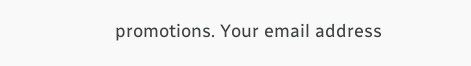promotions. Your email address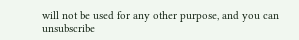will not be used for any other purpose, and you can unsubscribe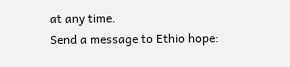at any time.
Send a message to Ethio hope: